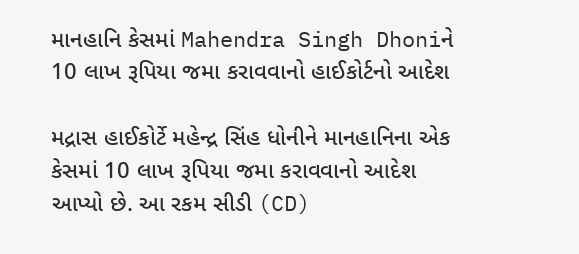માનહાનિ કેસમાં Mahendra Singh Dhoniને 10 લાખ રૂપિયા જમા કરાવવાનો હાઈકોર્ટનો આદેશ

મદ્રાસ હાઈકોર્ટે મહેન્દ્ર સિંહ ધોનીને માનહાનિના એક કેસમાં 10 લાખ રૂપિયા જમા કરાવવાનો આદેશ આપ્યો છે. આ રકમ સીડી (CD)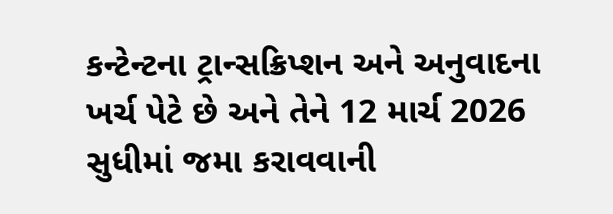કન્ટેન્ટના ટ્રાન્સક્રિપ્શન અને અનુવાદના ખર્ચ પેટે છે અને તેને 12 માર્ચ 2026 સુધીમાં જમા કરાવવાની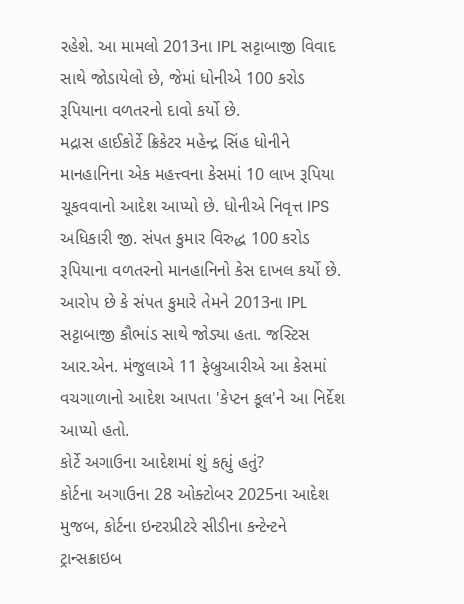રહેશે. આ મામલો 2013ના IPL સટ્ટાબાજી વિવાદ સાથે જોડાયેલો છે, જેમાં ધોનીએ 100 કરોડ રૂપિયાના વળતરનો દાવો કર્યો છે.
મદ્રાસ હાઈકોર્ટે ક્રિકેટર મહેન્દ્ર સિંહ ધોનીને માનહાનિના એક મહત્ત્વના કેસમાં 10 લાખ રૂપિયા ચૂકવવાનો આદેશ આપ્યો છે. ધોનીએ નિવૃત્ત IPS અધિકારી જી. સંપત કુમાર વિરુદ્ધ 100 કરોડ રૂપિયાના વળતરનો માનહાનિનો કેસ દાખલ કર્યો છે. આરોપ છે કે સંપત કુમારે તેમને 2013ના IPL સટ્ટાબાજી કૌભાંડ સાથે જોડ્યા હતા. જસ્ટિસ આર.એન. મંજુલાએ 11 ફેબ્રુઆરીએ આ કેસમાં વચગાળાનો આદેશ આપતા 'કેપ્ટન કૂલ'ને આ નિર્દેશ આપ્યો હતો.
કોર્ટે અગાઉના આદેશમાં શું કહ્યું હતું?
કોર્ટના અગાઉના 28 ઓક્ટોબર 2025ના આદેશ મુજબ, કોર્ટના ઇન્ટરપ્રીટરે સીડીના કન્ટેન્ટને ટ્રાન્સક્રાઇબ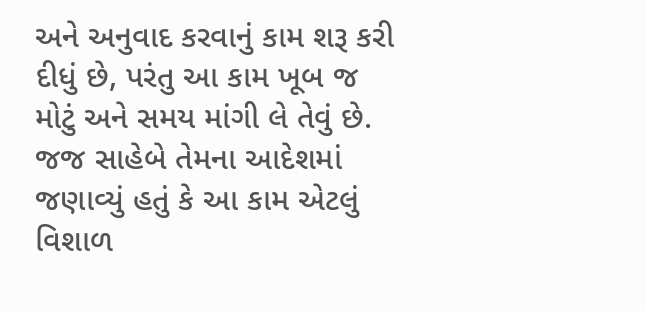અને અનુવાદ કરવાનું કામ શરૂ કરી દીધું છે, પરંતુ આ કામ ખૂબ જ મોટું અને સમય માંગી લે તેવું છે. જજ સાહેબે તેમના આદેશમાં જણાવ્યું હતું કે આ કામ એટલું વિશાળ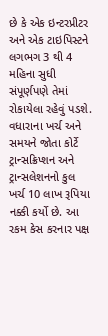છે કે એક ઇન્ટરપ્રીટર અને એક ટાઇપિસ્ટને લગભગ 3 થી 4 મહિના સુધી સંપૂર્ણપણે તેમાં રોકાયેલા રહેવું પડશે. વધારાના ખર્ચ અને સમયને જોતા કોર્ટે ટ્રાન્સક્રિપ્શન અને ટ્રાન્સલેશનનો કુલ ખર્ચ 10 લાખ રૂપિયા નક્કી કર્યો છે. આ રકમ કેસ કરનાર પક્ષ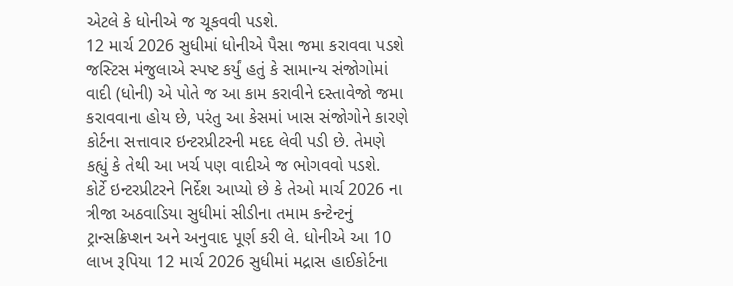એટલે કે ધોનીએ જ ચૂકવવી પડશે.
12 માર્ચ 2026 સુધીમાં ધોનીએ પૈસા જમા કરાવવા પડશે
જસ્ટિસ મંજુલાએ સ્પષ્ટ કર્યું હતું કે સામાન્ય સંજોગોમાં વાદી (ધોની) એ પોતે જ આ કામ કરાવીને દસ્તાવેજો જમા કરાવવાના હોય છે, પરંતુ આ કેસમાં ખાસ સંજોગોને કારણે કોર્ટના સત્તાવાર ઇન્ટરપ્રીટરની મદદ લેવી પડી છે. તેમણે કહ્યું કે તેથી આ ખર્ચ પણ વાદીએ જ ભોગવવો પડશે.
કોર્ટે ઇન્ટરપ્રીટરને નિર્દેશ આપ્યો છે કે તેઓ માર્ચ 2026 ના ત્રીજા અઠવાડિયા સુધીમાં સીડીના તમામ કન્ટેન્ટનું ટ્રાન્સક્રિપ્શન અને અનુવાદ પૂર્ણ કરી લે. ધોનીએ આ 10 લાખ રૂપિયા 12 માર્ચ 2026 સુધીમાં મદ્રાસ હાઈકોર્ટના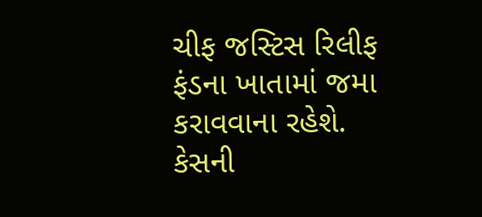ચીફ જસ્ટિસ રિલીફ ફંડના ખાતામાં જમા કરાવવાના રહેશે. કેસની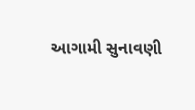આગામી સુનાવણી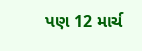પણ 12 માર્ચ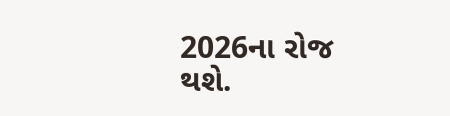2026ના રોજ થશે.